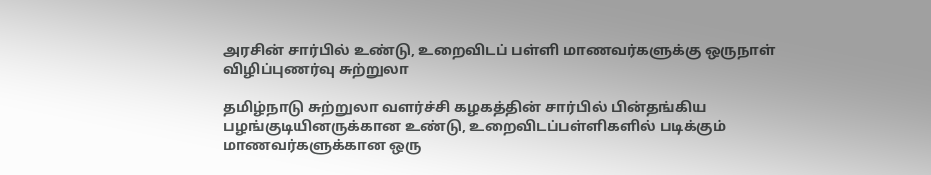அரசின் சார்பில் உண்டு, உறைவிடப் பள்ளி மாணவர்களுக்கு ஒருநாள் விழிப்புணர்வு சுற்றுலா

தமிழ்நாடு சுற்றுலா வளர்ச்சி கழகத்தின் சார்பில் பின்தங்கிய பழங்குடியினருக்கான உண்டு, உறைவிடப்பள்ளிகளில் படிக்கும் மாணவர்களுக்கான ஒரு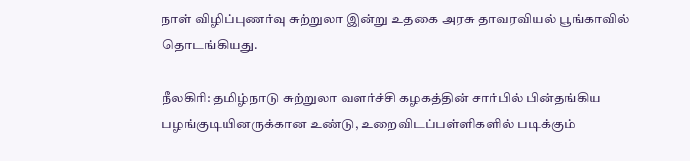நாள் விழிப்புணர்வு சுற்றுலா இன்று உதகை அரசு தாவரவியல் பூங்காவில் தொடங்கியது.

நீலகிரி: தமிழ்நாடு சுற்றுலா வளர்ச்சி கழகத்தின் சார்பில் பின்தங்கிய பழங்குடியினருக்கான உண்டு, உறைவிடப்பள்ளிகளில் படிக்கும்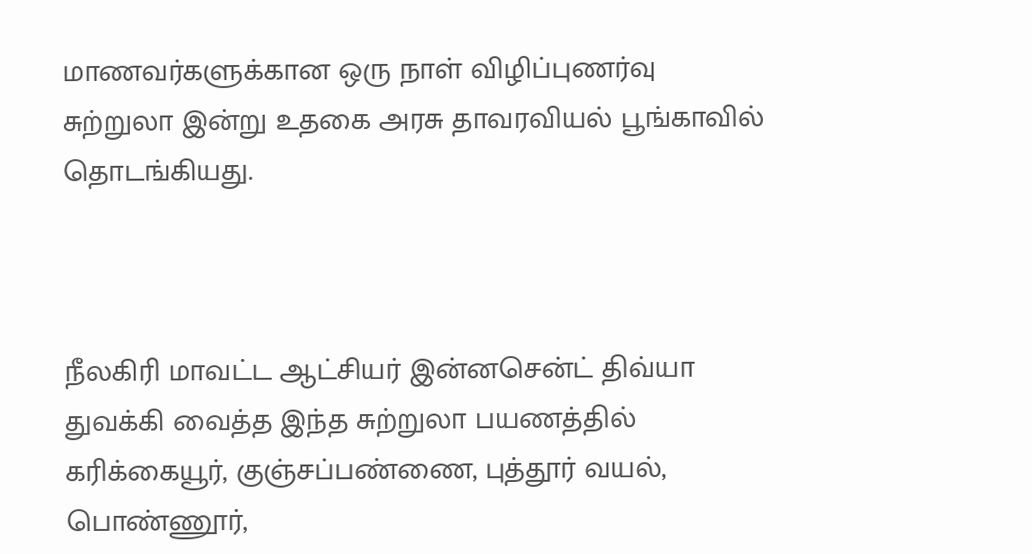மாணவர்களுக்கான ஒரு நாள் விழிப்புணர்வு சுற்றுலா இன்று உதகை அரசு தாவரவியல் பூங்காவில் தொடங்கியது.



நீலகிரி மாவட்ட ஆட்சியர் இன்னசென்ட் திவ்யா துவக்கி வைத்த இந்த சுற்றுலா பயணத்தில் கரிக்கையூர், குஞ்சப்பண்ணை, புத்தூர் வயல், பொண்ணூர்,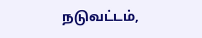நடுவட்டம்,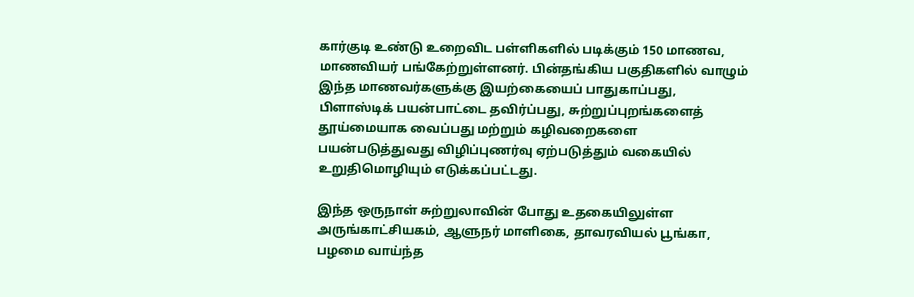கார்குடி உண்டு உறைவிட பள்ளிகளில் படிக்கும் 150 மாணவ, மாணவியர் பங்கேற்றுள்ளனர். பின்தங்கிய பகுதிகளில் வாழும் இந்த மாணவர்களுக்கு இயற்கையைப் பாதுகாப்பது, பிளாஸ்டிக் பயன்பாட்டை தவிர்ப்பது, சுற்றுப்புறங்களைத் தூய்மையாக வைப்பது மற்றும் கழிவறைகளை பயன்படுத்துவது விழிப்புணர்வு ஏற்படுத்தும் வகையில் உறுதிமொழியும் எடுக்கப்பட்டது.

இந்த ஒருநாள் சுற்றுலாவின் போது உதகையிலுள்ள அருங்காட்சியகம், ஆளுநர் மாளிகை, தாவரவியல் பூங்கா, பழமை வாய்ந்த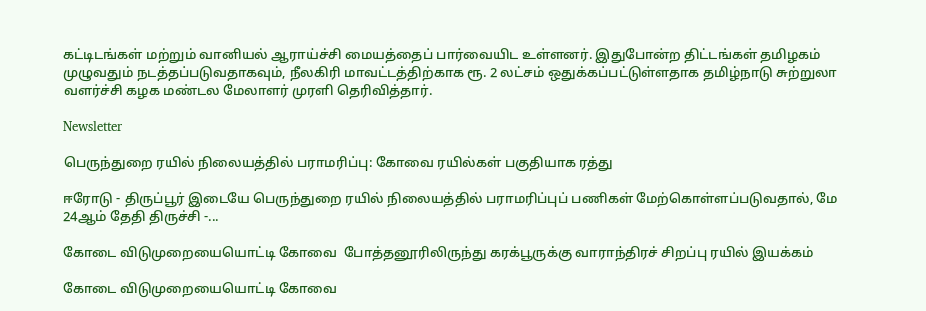கட்டிடங்கள் மற்றும் வானியல் ஆராய்ச்சி மையத்தைப் பார்வையிட உள்ளனர். இதுபோன்ற திட்டங்கள் தமிழகம் முழுவதும் நடத்தப்படுவதாகவும், நீலகிரி மாவட்டத்திற்காக ரூ. 2 லட்சம் ஒதுக்கப்பட்டுள்ளதாக தமிழ்நாடு சுற்றுலா வளர்ச்சி கழக மண்டல மேலாளர் முரளி தெரிவித்தார்.

Newsletter

பெருந்துறை ரயில் நிலையத்தில் பராமரிப்பு: கோவை ரயில்கள் பகுதியாக ரத்து

ஈரோடு - திருப்பூர் இடையே பெருந்துறை ரயில் நிலையத்தில் பராமரிப்புப் பணிகள் மேற்கொள்ளப்படுவதால், மே 24ஆம் தேதி திருச்சி -...

கோடை விடுமுறையையொட்டி கோவை  போத்தனூரிலிருந்து கரக்பூருக்கு வாராந்திரச் சிறப்பு ரயில் இயக்கம்

கோடை விடுமுறையையொட்டி கோவை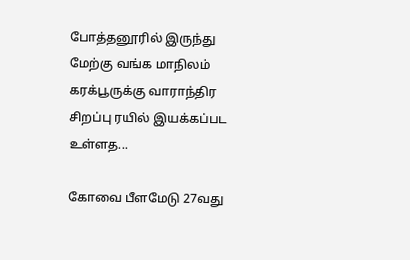போத்தனூரில் இருந்து மேற்கு வங்க மாநிலம் கரக்பூருக்கு வாராந்திர சிறப்பு ரயில் இயக்கப்பட உள்ளத...

கோவை பீளமேடு 27வது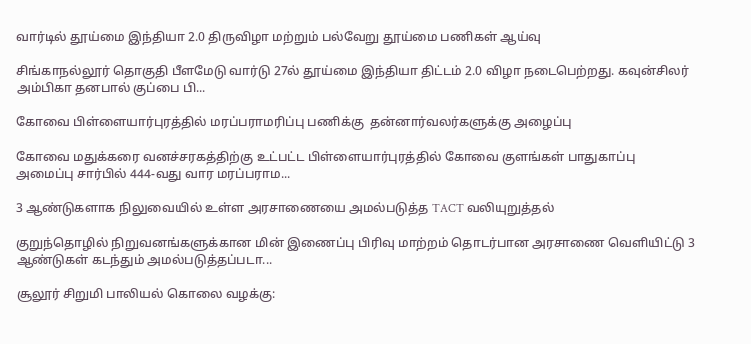வார்டில் தூய்மை இந்தியா 2.0 திருவிழா மற்றும் பல்வேறு தூய்மை பணிகள் ஆய்வு

சிங்காநல்லூர் தொகுதி பீளமேடு வார்டு 27ல் தூய்மை இந்தியா திட்டம் 2.0 விழா நடைபெற்றது. கவுன்சிலர் அம்பிகா தனபால் குப்பை பி...

கோவை பிள்ளையார்புரத்தில் மரப்பராமரிப்பு பணிக்கு  தன்னார்வலர்களுக்கு அழைப்பு

கோவை மதுக்கரை வனச்சரகத்திற்கு உட்பட்ட பிள்ளையார்புரத்தில் கோவை குளங்கள் பாதுகாப்பு அமைப்பு சார்பில் 444-வது வார மரப்பராம...

3 ஆண்டுகளாக நிலுவையில் உள்ள அரசாணையை அமல்படுத்த TACT வலியுறுத்தல்

குறுந்தொழில் நிறுவனங்களுக்கான மின் இணைப்பு பிரிவு மாற்றம் தொடர்பான அரசாணை வெளியிட்டு 3 ஆண்டுகள் கடந்தும் அமல்படுத்தப்படா...

சூலூர் சிறுமி பாலியல் கொலை வழக்கு: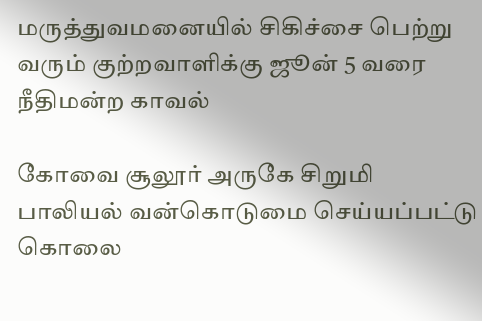மருத்துவமனையில் சிகிச்சை பெற்று வரும் குற்றவாளிக்கு ஜூன் 5 வரை நீதிமன்ற காவல்

கோவை சூலூர் அருகே சிறுமி பாலியல் வன்கொடுமை செய்யப்பட்டு கொலை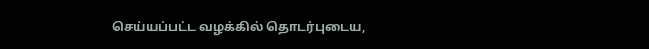செய்யப்பட்ட வழக்கில் தொடர்புடைய,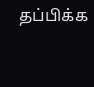தப்பிக்க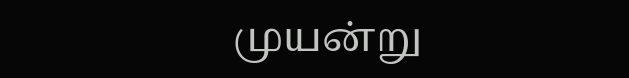முயன்று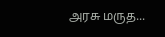அரசு மருத...